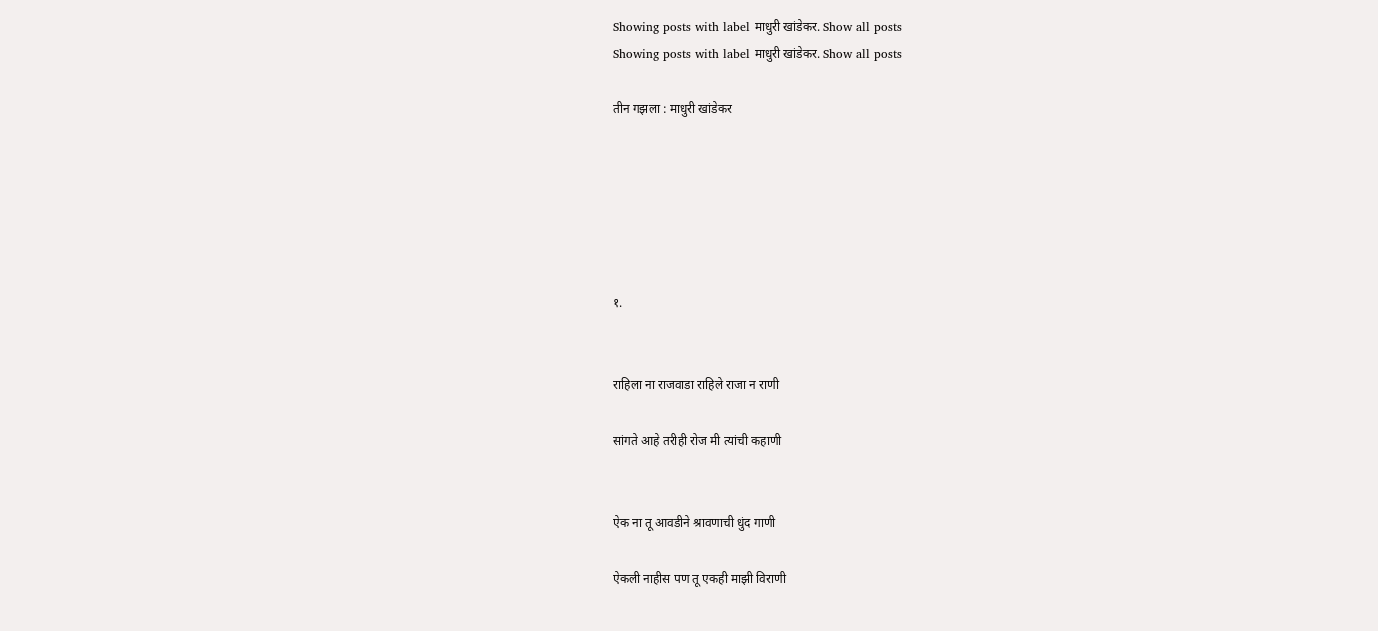Showing posts with label माधुरी खांडेकर. Show all posts
Showing posts with label माधुरी खांडेकर. Show all posts

तीन गझला : माधुरी खांडेकर






१.


राहिला ना राजवाडा राहिले राजा न राणी

सांगते आहे तरीही रोज मी त्यांची कहाणी


ऐक ना तू आवडीने श्रावणाची धुंद गाणी

ऐकली नाहीस पण तू एकही माझी विराणी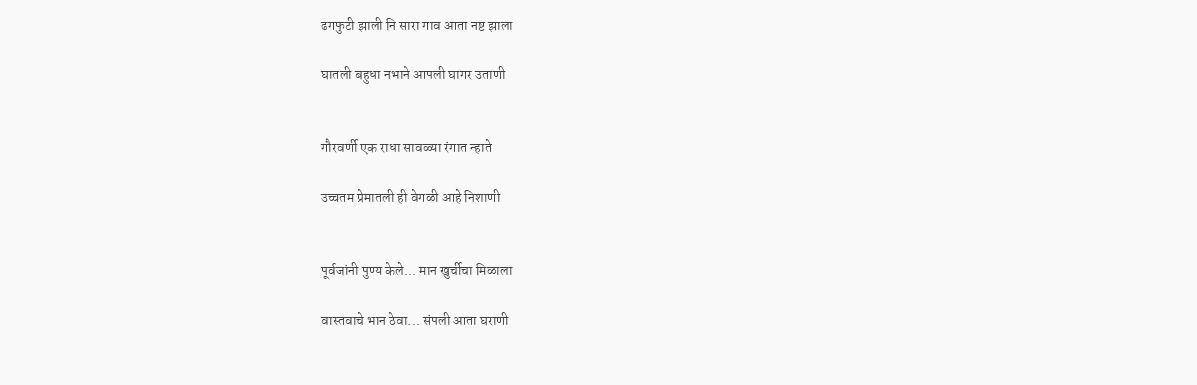ढगफुटी झाली नि सारा गाव आता नष्ट झाला

घातली बहुधा नभाने आपली घागर उताणी


गौरवर्णी एक राधा सावळ्या रंगात न्हाते

उच्चतम प्रेमातली ही वेगळी आहे निशाणी


पूर्वजांनी पुण्य केले... मान खुर्चीचा मिळाला

वास्तवाचे भान ठेवा... संपली आता घराणी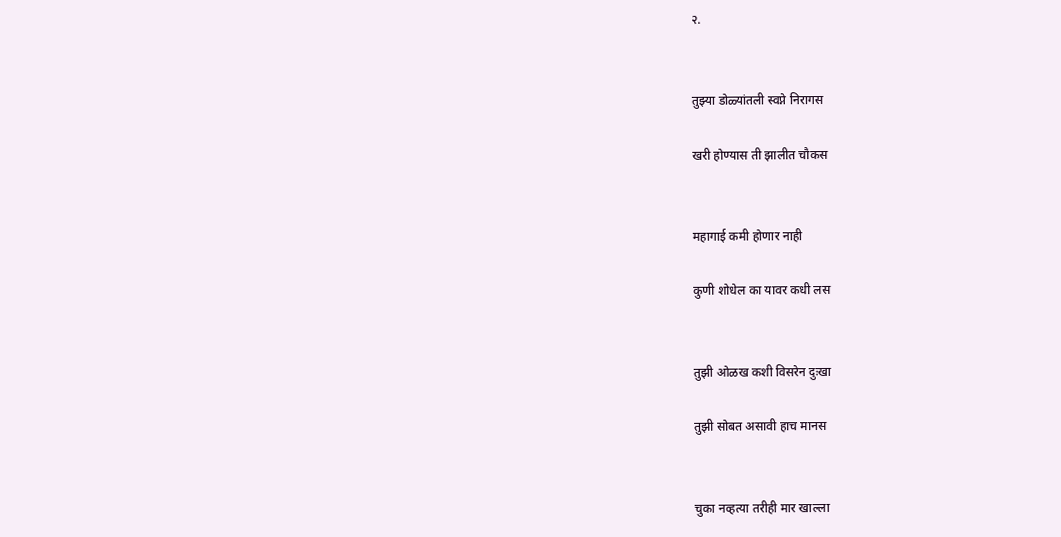२.


तुझ्या डोळ्यांतली स्वप्ने निरागस

खरी होण्यास ती झालीत चौकस


महागाई कमी होणार नाही

कुणी शोधेल का यावर कधी लस


तुझी ओळख कशी विसरेन दुःखा

तुझी सोबत असावी हाच मानस


चुका नव्हत्या तरीही मार खाल्ला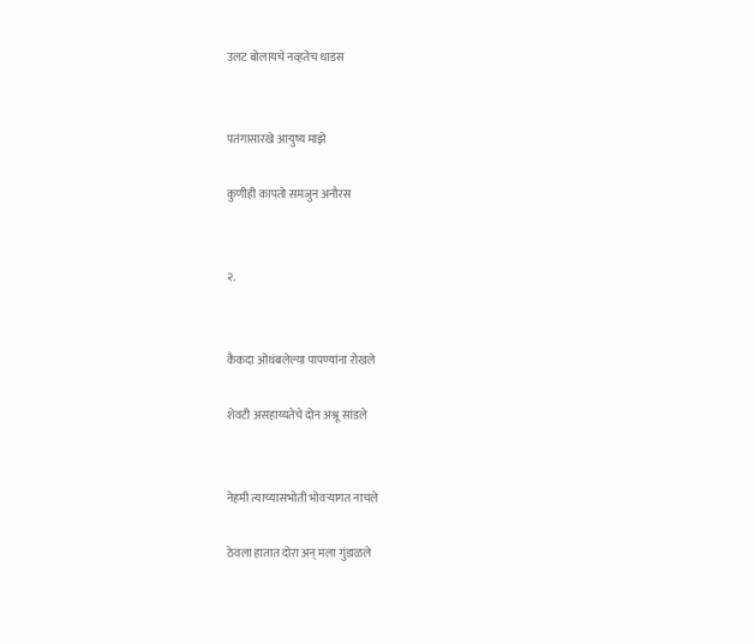उलट बोलायचे नव्हतेच धाडस


पतंगासारखे आयुष्य माझे

कुणीही कापतो समजुन अनौरस


२.


कैकदा ओथंबलेल्या पापण्यांना रोखले

शेवटी असहाय्यतेचे दोन अश्रू सांडले


नेहमी त्याच्यासभोती भोवऱ्यागत नाचले

ठेवला हातात दोरा अन् मला गुंडाळले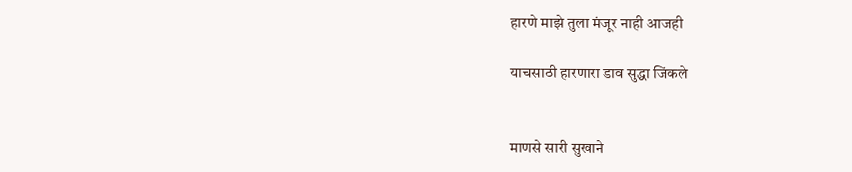हारणे माझे तुला मंजूर नाही आजही

याचसाठी हारणारा डाव सुद्धा जिंकले


माणसे सारी सुखाने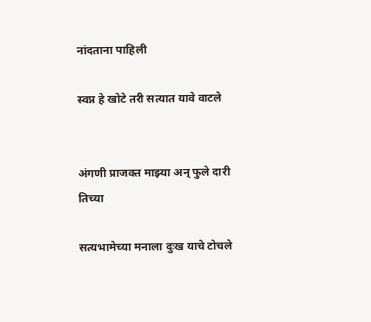नांदताना पाहिली

स्वप्न हे खोटे तरी सत्यात यावे वाटले


अंगणी प्राजक्त माझ्या अन् फुले दारी तिच्या

सत्यभामेच्या मनाला दुःख याचे टोचले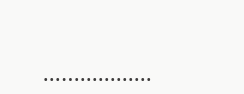...…............